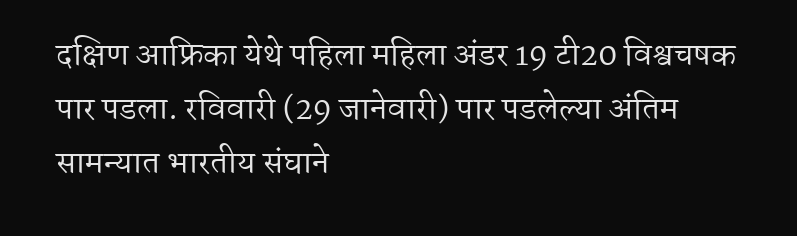दक्षिण आफ्रिका येथे पहिला महिला अंडर 19 टी20 विश्वचषक पार पडला. रविवारी (29 जानेवारी) पार पडलेल्या अंतिम सामन्यात भारतीय संघाने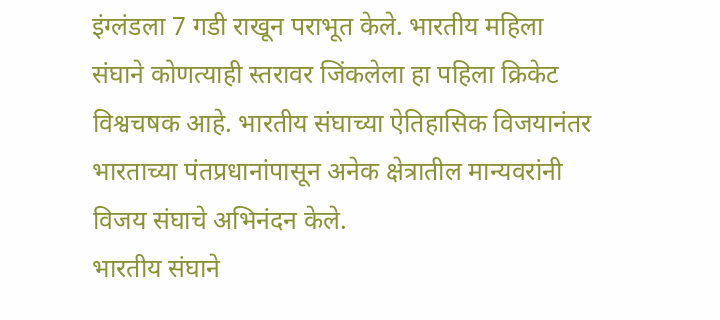इंग्लंडला 7 गडी राखून पराभूत केले. भारतीय महिला संघाने कोणत्याही स्तरावर जिंकलेला हा पहिला क्रिकेट विश्वचषक आहे. भारतीय संघाच्या ऐतिहासिक विजयानंतर भारताच्या पंतप्रधानांपासून अनेक क्षेत्रातील मान्यवरांनी विजय संघाचे अभिनंदन केले.
भारतीय संघाने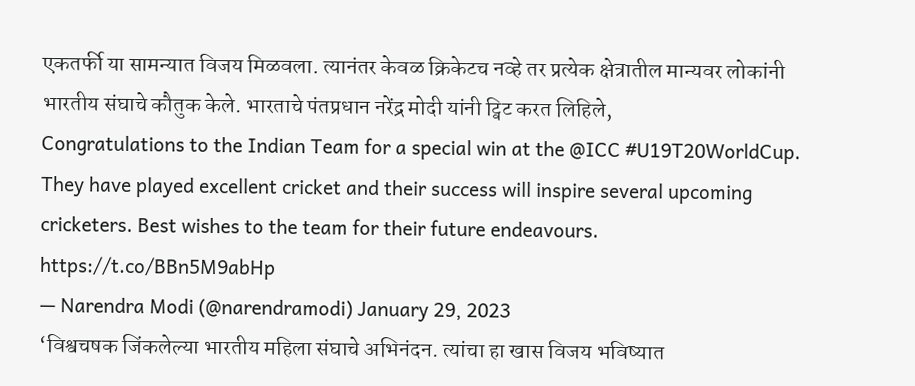एकतर्फी या सामन्यात विजय मिळवला. त्यानंतर केवळ क्रिकेटच नव्हे तर प्रत्येक क्षेत्रातील मान्यवर लोकांनी भारतीय संघाचे कौतुक केले. भारताचे पंतप्रधान नरेंद्र मोदी यांनी ट्विट करत लिहिले,
Congratulations to the Indian Team for a special win at the @ICC #U19T20WorldCup. They have played excellent cricket and their success will inspire several upcoming cricketers. Best wishes to the team for their future endeavours. https://t.co/BBn5M9abHp
— Narendra Modi (@narendramodi) January 29, 2023
‘विश्वचषक जिंकलेल्या भारतीय महिला संघाचे अभिनंदन. त्यांचा हा खास विजय भविष्यात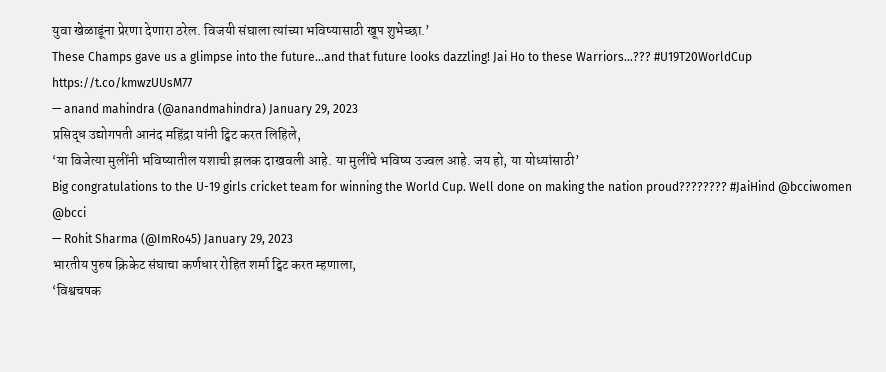युवा खेळाडूंना प्रेरणा देणारा ठरेल. विजयी संघाला त्यांच्या भविष्यासाठी खूप शुभेच्छा.’
These Champs gave us a glimpse into the future…and that future looks dazzling! Jai Ho to these Warriors…??? #U19T20WorldCup https://t.co/kmwzUUsM77
— anand mahindra (@anandmahindra) January 29, 2023
प्रसिद्ध उद्योगपती आनंद महिंद्रा यांनी ट्विट करत लिहिले,
‘या विजेत्या मुलींनी भविष्यातील यशाची झलक दाखवली आहे. या मुलींचे भविष्य उज्वल आहे. जय हो, या योध्यांसाठी’
Big congratulations to the U-19 girls cricket team for winning the World Cup. Well done on making the nation proud???????? #JaiHind @bcciwomen @bcci
— Rohit Sharma (@ImRo45) January 29, 2023
भारतीय पुरुष क्रिकेट संघाचा कर्णधार रोहित शर्मा ट्विट करत म्हणाला,
‘विश्वचषक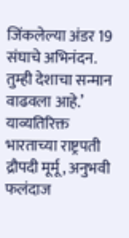जिंकलेल्या अंडर 19 संघाचे अभिनंदन. तुम्ही देशाचा सन्मान वाढवला आहे.’
याव्यतिरिक्त भारताच्या राष्ट्रपती द्रौपदी मूर्मू, अनुभवी फलंदाज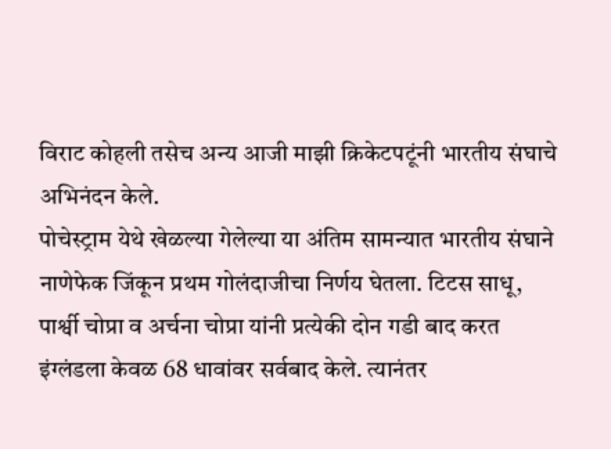विराट कोहली तसेच अन्य आजी माझी क्रिकेटपटूंनी भारतीय संघाचे अभिनंदन केले.
पोचेस्ट्राम येथे खेळल्या गेलेल्या या अंतिम सामन्यात भारतीय संघाने नाणेफेक जिंकून प्रथम गोलंदाजीचा निर्णय घेतला. टिटस साधू, पार्श्वी चोप्रा व अर्चना चोप्रा यांनी प्रत्येकी दोन गडी बाद करत इंग्लंडला केवळ 68 धावांवर सर्वबाद केले. त्यानंतर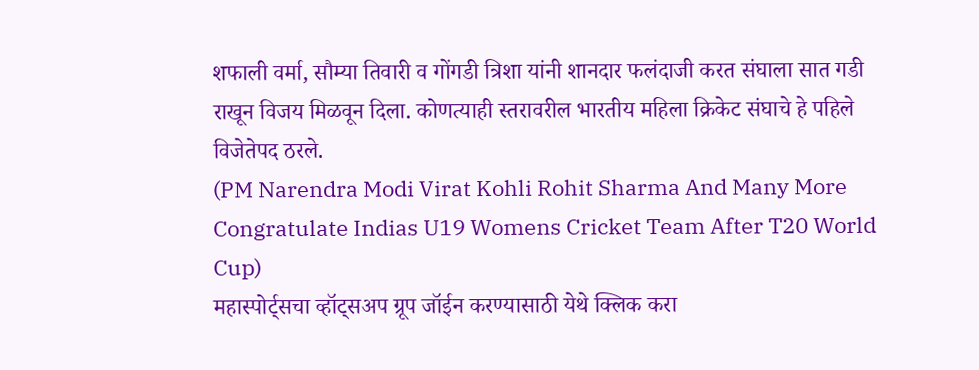शफाली वर्मा, सौम्या तिवारी व गोंगडी त्रिशा यांनी शानदार फलंदाजी करत संघाला सात गडी राखून विजय मिळवून दिला. कोणत्याही स्तरावरील भारतीय महिला क्रिकेट संघाचे हे पहिले विजेतेपद ठरले.
(PM Narendra Modi Virat Kohli Rohit Sharma And Many More Congratulate Indias U19 Womens Cricket Team After T20 World Cup)
महास्पोर्ट्सचा व्हॉट्सअप ग्रूप जॉईन करण्यासाठी येथे क्लिक करा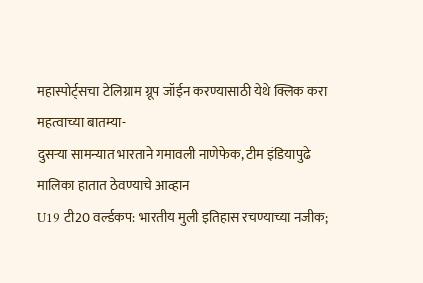महास्पोर्ट्सचा टेलिग्राम ग्रूप जॉईन करण्यासाठी येथे क्लिक करा
महत्वाच्या बातम्या-
दुसऱ्या सामन्यात भारताने गमावली नाणेफेक, टीम इंडियापुढे मालिका हातात ठेवण्याचे आव्हान
U19 टी20 वर्ल्डकप: भारतीय मुली इतिहास रचण्याच्या नजीक;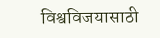विश्वविजयासाठी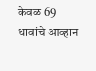केवळ 69 धावांचे आव्हान